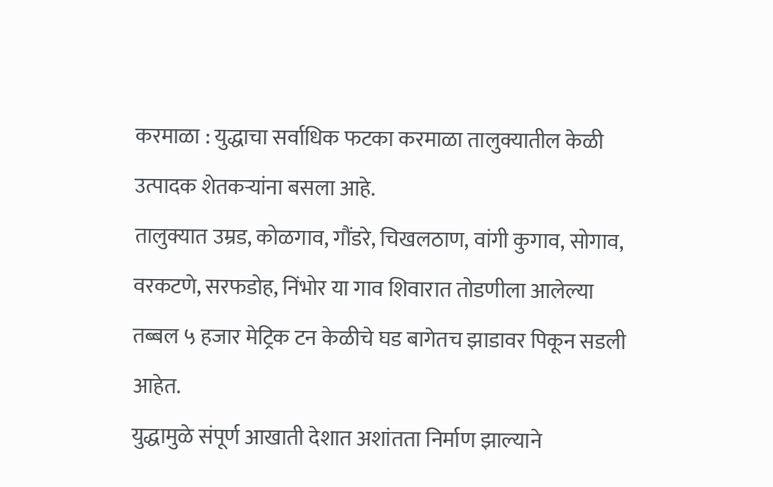करमाळा : युद्धाचा सर्वाधिक फटका करमाळा तालुक्यातील केळी उत्पादक शेतकऱ्यांना बसला आहे.
तालुक्यात उम्रड, कोळगाव, गौंडरे, चिखलठाण, वांगी कुगाव, सोगाव, वरकटणे, सरफडोह, निंभोर या गाव शिवारात तोडणीला आलेल्या तब्बल ५ हजार मेट्रिक टन केळीचे घड बागेतच झाडावर पिकून सडली आहेत.
युद्धामुळे संपूर्ण आखाती देशात अशांतता निर्माण झाल्याने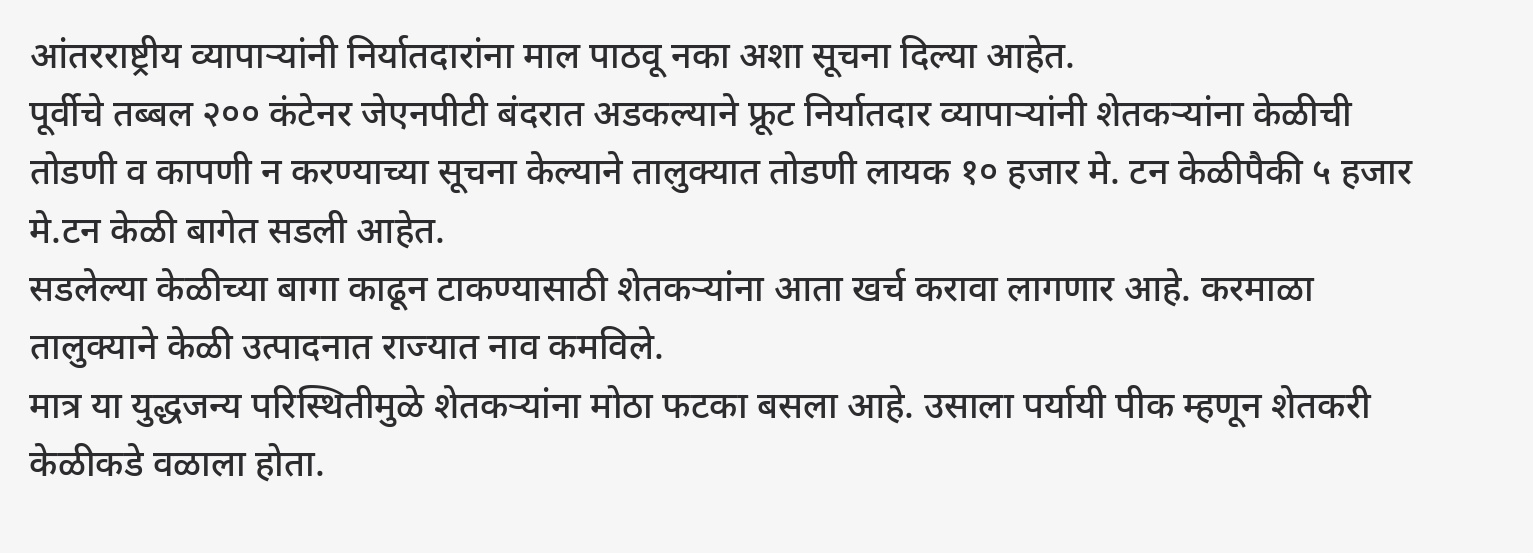आंतरराष्ट्रीय व्यापाऱ्यांनी निर्यातदारांना माल पाठवू नका अशा सूचना दिल्या आहेत.
पूर्वीचे तब्बल २०० कंटेनर जेएनपीटी बंदरात अडकल्याने फ्रूट निर्यातदार व्यापाऱ्यांनी शेतकऱ्यांना केळीची तोडणी व कापणी न करण्याच्या सूचना केल्याने तालुक्यात तोडणी लायक १० हजार मे. टन केळीपैकी ५ हजार मे.टन केळी बागेत सडली आहेत.
सडलेल्या केळीच्या बागा काढून टाकण्यासाठी शेतकऱ्यांना आता खर्च करावा लागणार आहे. करमाळा तालुक्याने केळी उत्पादनात राज्यात नाव कमविले.
मात्र या युद्धजन्य परिस्थितीमुळे शेतकऱ्यांना मोठा फटका बसला आहे. उसाला पर्यायी पीक म्हणून शेतकरी केळीकडे वळाला होता.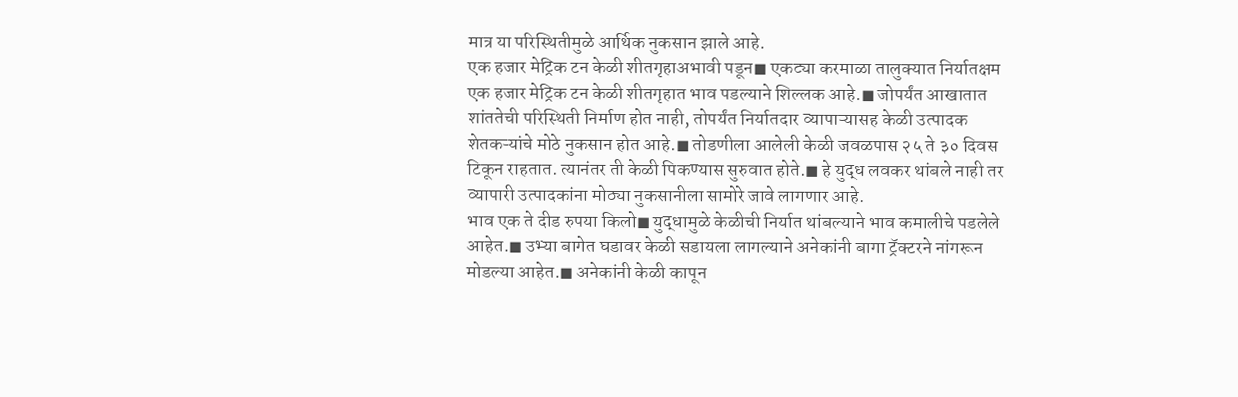मात्र या परिस्थितीमुळे आर्थिक नुकसान झाले आहे.
एक हजार मेट्रिक टन केळी शीतगृहाअभावी पडून◼ एकट्या करमाळा तालुक्यात निर्यातक्षम एक हजार मेट्रिक टन केळी शीतगृहात भाव पडल्याने शिल्लक आहे.◼ जोपर्यंत आखातात शांततेची परिस्थिती निर्माण होत नाही, तोपर्यंत निर्यातदार व्यापाऱ्यासह केळी उत्पादक शेतकऱ्यांचे मोठे नुकसान होत आहे.◼ तोडणीला आलेली केळी जवळपास २५ ते ३० दिवस टिकून राहतात. त्यानंतर ती केळी पिकण्यास सुरुवात होते.◼ हे युद्ध लवकर थांबले नाही तर व्यापारी उत्पादकांना मोठ्या नुकसानीला सामोरे जावे लागणार आहे.
भाव एक ते दीड रुपया किलो◼ युद्धामुळे केळीची निर्यात थांबल्याने भाव कमालीचे पडलेले आहेत.◼ उभ्या बागेत घडावर केळी सडायला लागल्याने अनेकांनी बागा ट्रॅक्टरने नांगरून मोडल्या आहेत.◼ अनेकांनी केळी कापून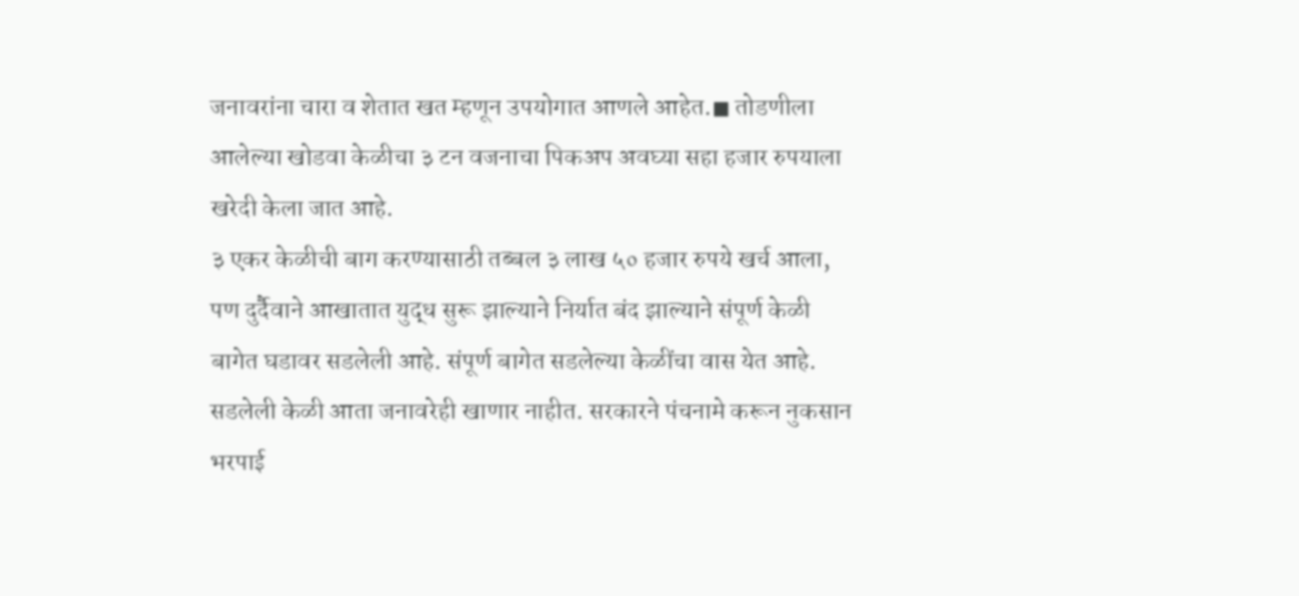जनावरांना चारा व शेतात खत म्हणून उपयोगात आणले आहेत.◼ तोडणीला आलेल्या खोडवा केळीचा ३ टन वजनाचा पिकअप अवघ्या सहा हजार रुपयाला खरेदी केला जात आहे.
३ एकर केळीची बाग करण्यासाठी तब्बल ३ लाख ५० हजार रुपये खर्च आला, पण दुर्दैवाने आखातात युद्ध सुरू झाल्याने निर्यात बंद झाल्याने संपूर्ण केळी बागेत घडावर सडलेली आहे. संपूर्ण बागेत सडलेल्या केळींचा वास येत आहे. सडलेली केळी आता जनावरेही खाणार नाहीत. सरकारने पंचनामे करून नुकसान भरपाई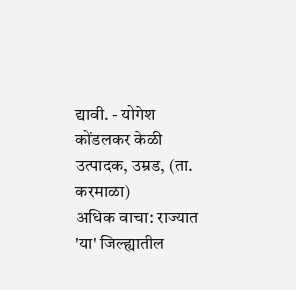द्यावी. - योगेश कोंडलकर केळी उत्पादक, उम्रड, (ता. करमाळा)
अधिक वाचा: राज्यात 'या' जिल्ह्यातील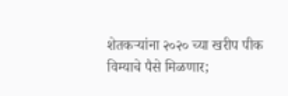शेतकऱ्यांना २०२० च्या खरीप पीक विम्याचे पैसे मिळणार;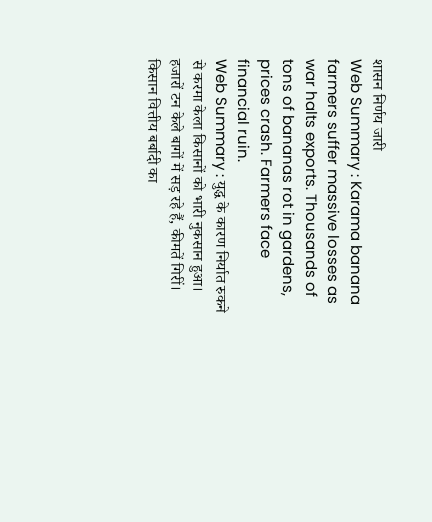शासन निर्णय जारी
Web Summary : Karama banana farmers suffer massive losses as war halts exports. Thousands of tons of bananas rot in gardens, prices crash. Farmers face financial ruin.
Web Summary : युद्ध के कारण निर्यात रुकने से करमा केला किसानों को भारी नुकसान हुआ। हजारों टन केले बागों में सड़ रहे हैं, कीमतें गिरीं। किसान वित्तीय बर्बादी का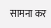सामना कर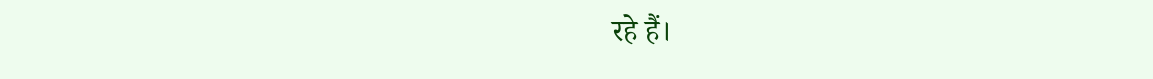रहे हैं।